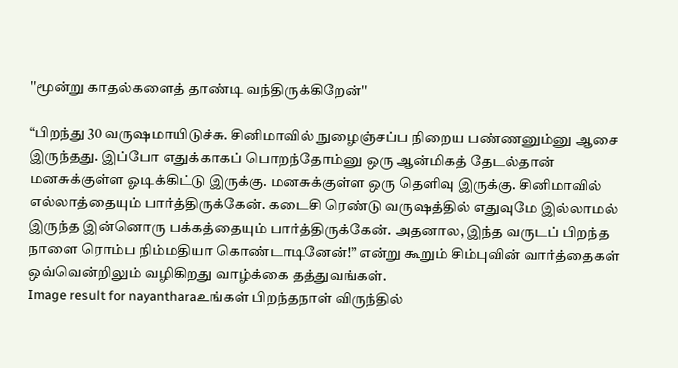''மூன்று காதல்களைத் தாண்டி வந்திருக்கிறேன்''

“பிறந்து 30 வருஷமாயிடுச்சு. சினிமாவில் நுழைஞ்சப்ப நிறைய பண்ணனும்னு ஆசை இருந்தது. இப்போ எதுக்காகப் பொறந்தோம்னு ஒரு ஆன்மிகத் தேடல்தான் மனசுக்குள்ள ஓடிக்கிட்டு இருக்கு. மனசுக்குள்ள ஒரு தெளிவு இருக்கு. சினிமாவில் எல்லாத்தையும் பார்த்திருக்கேன். கடைசி ரெண்டு வருஷத்தில் எதுவுமே இல்லாமல் இருந்த இன்னொரு பக்கத்தையும் பார்த்திருக்கேன். அதனால, இந்த வருடப் பிறந்த நாளை ரொம்ப நிம்மதியா கொண்டாடினேன்!” என்று கூறும் சிம்புவின் வார்த்தைகள் ஒவ்வென்றிலும் வழிகிறது வாழ்க்கை தத்துவங்கள்.
Image result for nayantharaஉங்கள் பிறந்தநாள் விருந்தில்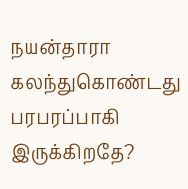நயன்தாரா கலந்துகொண்டது பரபரப்பாகி இருக்கிறதே?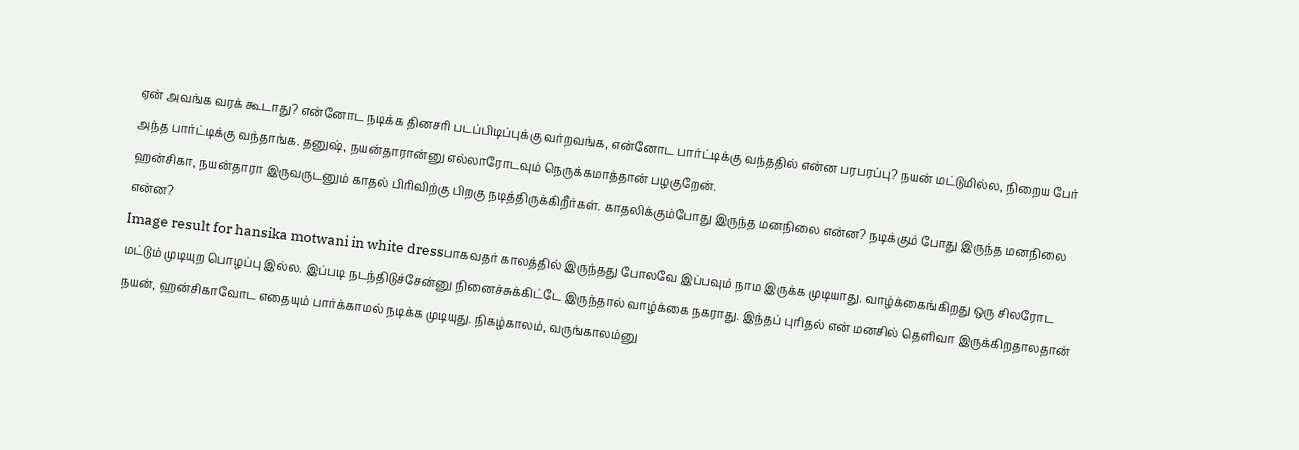ஏன் அவங்க வரக் கூடாது? என்னோட நடிக்க தினசரி படப்பிடிப்புக்கு வர்றவங்க, என்னோட பார்ட்டிக்கு வந்ததில் என்ன பரபரப்பு? நயன் மட்டுமில்ல, நிறைய பேர் அந்த பார்ட்டிக்கு வந்தாங்க. தனுஷ், நயன்தாரான்னு எல்லாரோடவும் நெருக்கமாத்தான் பழகுறேன்.
ஹன்சிகா, நயன்தாரா இருவருடனும் காதல் பிரிவிற்கு பிறகு நடித்திருக்கிறீர்கள். காதலிக்கும்போது இருந்த மனநிலை என்ன? நடிக்கும் போது இருந்த மனநிலை என்ன?
Image result for hansika motwani in white dressபாகவதர் காலத்தில் இருந்தது போலவே இப்பவும் நாம இருக்க முடியாது. வாழ்க்கைங்கிறது ஒரு சிலரோட மட்டும் முடியுற பொழப்பு இல்ல. இப்படி நடந்திடுச்சேன்னு நினைச்சுக்கிட்டே இருந்தால் வாழ்க்கை நகராது. இந்தப் புரிதல் என் மனசில் தெளிவா இருக்கிறதாலதான் நயன், ஹன்சிகாவோட எதையும் பார்க்காமல் நடிக்க முடியுது. நிகழ்காலம், வருங்காலம்னு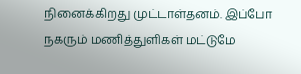நினைக்கிறது முட்டாள்தனம். இப்போ நகரும் மணித்துளிகள் மட்டுமே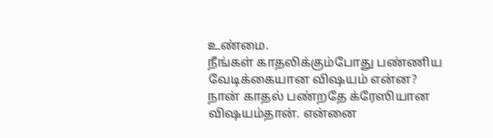உண்மை.
நீங்கள் காதலிக்கும்போது பண்ணிய வேடிக்கையான விஷயம் என்ன?
நான் காதல் பண்றதே க்ரேஸியான விஷயம்தான். என்னை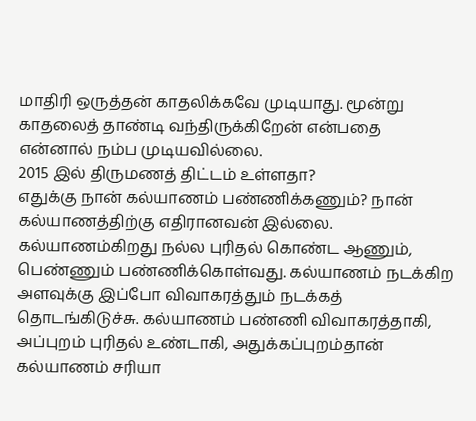மாதிரி ஒருத்தன் காதலிக்கவே முடியாது. மூன்று காதலைத் தாண்டி வந்திருக்கிறேன் என்பதை என்னால் நம்ப முடியவில்லை.
2015 இல் திருமணத் திட்டம் உள்ளதா?
எதுக்கு நான் கல்யாணம் பண்ணிக்கணும்? நான் கல்யாணத்திற்கு எதிரானவன் இல்லை. கல்யாணம்கிறது நல்ல புரிதல் கொண்ட ஆணும், பெண்ணும் பண்ணிக்கொள்வது. கல்யாணம் நடக்கிற அளவுக்கு இப்போ விவாகரத்தும் நடக்கத் தொடங்கிடுச்சு. கல்யாணம் பண்ணி விவாகரத்தாகி, அப்புறம் புரிதல் உண்டாகி, அதுக்கப்புறம்தான் கல்யாணம் சரியா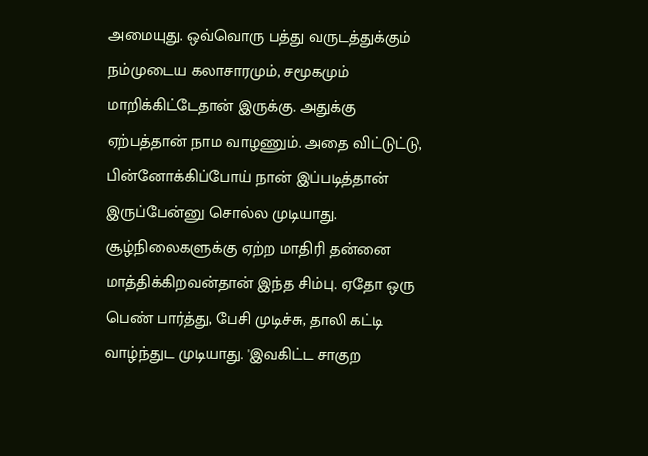அமையுது. ஒவ்வொரு பத்து வருடத்துக்கும் நம்முடைய கலாசாரமும், சமூகமும் மாறிக்கிட்டேதான் இருக்கு. அதுக்கு ஏற்பத்தான் நாம வாழணும். அதை விட்டுட்டு, பின்னோக்கிப்போய் நான் இப்படித்தான் இருப்பேன்னு சொல்ல முடியாது. சூழ்நிலைகளுக்கு ஏற்ற மாதிரி தன்னை மாத்திக்கிறவன்தான் இந்த சிம்பு. ஏதோ ஒரு பெண் பார்த்து, பேசி முடிச்சு, தாலி கட்டி வாழ்ந்துட முடியாது. 'இவகிட்ட சாகுற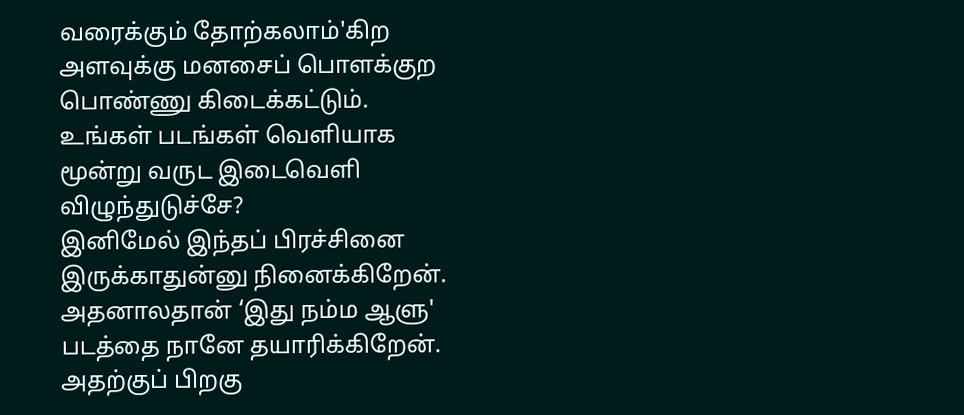வரைக்கும் தோற்கலாம்'கிற அளவுக்கு மனசைப் பொளக்குற பொண்ணு கிடைக்கட்டும்.
உங்கள் படங்கள் வெளியாக மூன்று வருட இடைவெளி விழுந்துடுச்சே?
இனிமேல் இந்தப் பிரச்சினை இருக்காதுன்னு நினைக்கிறேன். அதனாலதான் ‘இது நம்ம ஆளு' படத்தை நானே தயாரிக்கிறேன். அதற்குப் பிறகு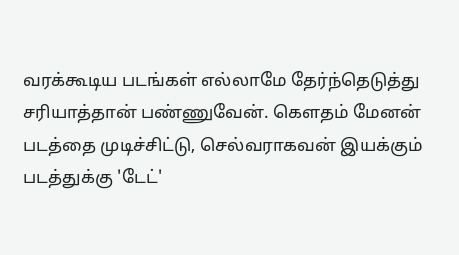வரக்கூடிய படங்கள் எல்லாமே தேர்ந்தெடுத்து சரியாத்தான் பண்ணுவேன். கெளதம் மேனன் படத்தை முடிச்சிட்டு, செல்வராகவன் இயக்கும் படத்துக்கு 'டேட்'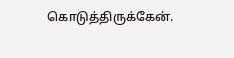கொடுத்திருக்கேன்.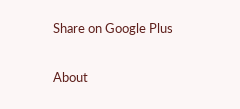Share on Google Plus

About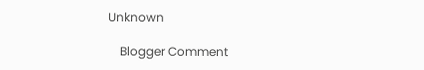Unknown

    Blogger Comment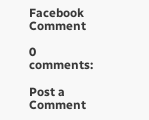Facebook Comment

0 comments:

Post a Comment